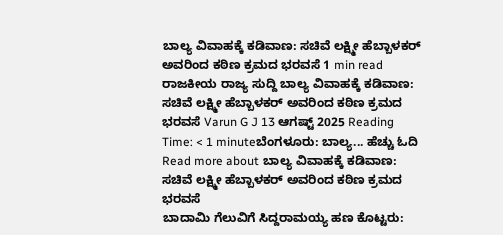ಬಾಲ್ಯ ವಿವಾಹಕ್ಕೆ ಕಡಿವಾಣ: ಸಚಿವೆ ಲಕ್ಷ್ಮೀ ಹೆಬ್ಬಾಳಕರ್ ಅವರಿಂದ ಕಠಿಣ ಕ್ರಮದ ಭರವಸೆ 1 min read ರಾಜಕೀಯ ರಾಜ್ಯ ಸುದ್ದಿ ಬಾಲ್ಯ ವಿವಾಹಕ್ಕೆ ಕಡಿವಾಣ: ಸಚಿವೆ ಲಕ್ಷ್ಮೀ ಹೆಬ್ಬಾಳಕರ್ ಅವರಿಂದ ಕಠಿಣ ಕ್ರಮದ ಭರವಸೆ Varun G J 13 ಆಗಷ್ಟ್ 2025 Reading Time: < 1 minuteಬೆಂಗಳೂರು: ಬಾಲ್ಯ... ಹೆಚ್ಚು ಓದಿ Read more about ಬಾಲ್ಯ ವಿವಾಹಕ್ಕೆ ಕಡಿವಾಣ: ಸಚಿವೆ ಲಕ್ಷ್ಮೀ ಹೆಬ್ಬಾಳಕರ್ ಅವರಿಂದ ಕಠಿಣ ಕ್ರಮದ ಭರವಸೆ
ಬಾದಾಮಿ ಗೆಲುವಿಗೆ ಸಿದ್ದರಾಮಯ್ಯ ಹಣ ಕೊಟ್ಟರು: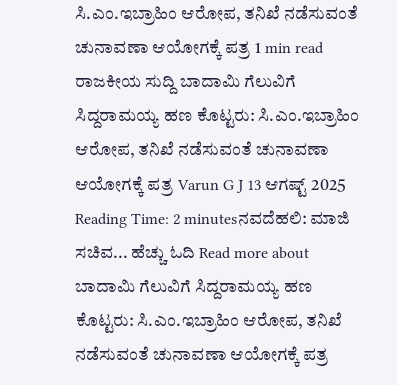ಸಿ.ಎಂ.ಇಬ್ರಾಹಿಂ ಆರೋಪ, ತನಿಖೆ ನಡೆಸುವಂತೆ ಚುನಾವಣಾ ಆಯೋಗಕ್ಕೆ ಪತ್ರ 1 min read ರಾಜಕೀಯ ಸುದ್ದಿ ಬಾದಾಮಿ ಗೆಲುವಿಗೆ ಸಿದ್ದರಾಮಯ್ಯ ಹಣ ಕೊಟ್ಟರು: ಸಿ.ಎಂ.ಇಬ್ರಾಹಿಂ ಆರೋಪ, ತನಿಖೆ ನಡೆಸುವಂತೆ ಚುನಾವಣಾ ಆಯೋಗಕ್ಕೆ ಪತ್ರ Varun G J 13 ಆಗಷ್ಟ್ 2025 Reading Time: 2 minutesನವದೆಹಲಿ: ಮಾಜಿ ಸಚಿವ... ಹೆಚ್ಚು ಓದಿ Read more about ಬಾದಾಮಿ ಗೆಲುವಿಗೆ ಸಿದ್ದರಾಮಯ್ಯ ಹಣ ಕೊಟ್ಟರು: ಸಿ.ಎಂ.ಇಬ್ರಾಹಿಂ ಆರೋಪ, ತನಿಖೆ ನಡೆಸುವಂತೆ ಚುನಾವಣಾ ಆಯೋಗಕ್ಕೆ ಪತ್ರ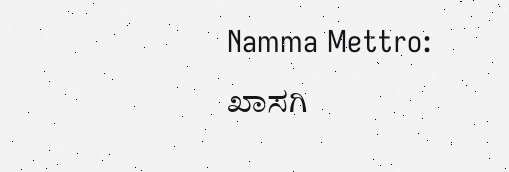Namma Mettro: ಖಾಸಗಿ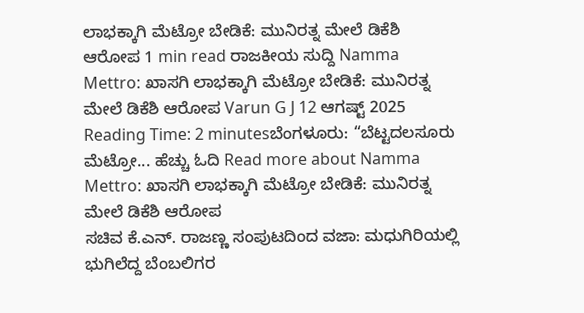ಲಾಭಕ್ಕಾಗಿ ಮೆಟ್ರೋ ಬೇಡಿಕೆ: ಮುನಿರತ್ನ ಮೇಲೆ ಡಿಕೆಶಿ ಆರೋಪ 1 min read ರಾಜಕೀಯ ಸುದ್ದಿ Namma Mettro: ಖಾಸಗಿ ಲಾಭಕ್ಕಾಗಿ ಮೆಟ್ರೋ ಬೇಡಿಕೆ: ಮುನಿರತ್ನ ಮೇಲೆ ಡಿಕೆಶಿ ಆರೋಪ Varun G J 12 ಆಗಷ್ಟ್ 2025 Reading Time: 2 minutesಬೆಂಗಳೂರು: “ಬೆಟ್ಟದಲಸೂರು ಮೆಟ್ರೋ... ಹೆಚ್ಚು ಓದಿ Read more about Namma Mettro: ಖಾಸಗಿ ಲಾಭಕ್ಕಾಗಿ ಮೆಟ್ರೋ ಬೇಡಿಕೆ: ಮುನಿರತ್ನ ಮೇಲೆ ಡಿಕೆಶಿ ಆರೋಪ
ಸಚಿವ ಕೆ.ಎನ್. ರಾಜಣ್ಣ ಸಂಪುಟದಿಂದ ವಜಾ: ಮಧುಗಿರಿಯಲ್ಲಿ ಭುಗಿಲೆದ್ದ ಬೆಂಬಲಿಗರ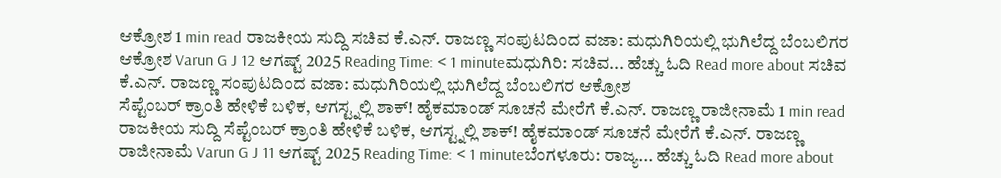ಆಕ್ರೋಶ 1 min read ರಾಜಕೀಯ ಸುದ್ದಿ ಸಚಿವ ಕೆ.ಎನ್. ರಾಜಣ್ಣ ಸಂಪುಟದಿಂದ ವಜಾ: ಮಧುಗಿರಿಯಲ್ಲಿ ಭುಗಿಲೆದ್ದ ಬೆಂಬಲಿಗರ ಆಕ್ರೋಶ Varun G J 12 ಆಗಷ್ಟ್ 2025 Reading Time: < 1 minuteಮಧುಗಿರಿ: ಸಚಿವ... ಹೆಚ್ಚು ಓದಿ Read more about ಸಚಿವ ಕೆ.ಎನ್. ರಾಜಣ್ಣ ಸಂಪುಟದಿಂದ ವಜಾ: ಮಧುಗಿರಿಯಲ್ಲಿ ಭುಗಿಲೆದ್ದ ಬೆಂಬಲಿಗರ ಆಕ್ರೋಶ
ಸೆಪ್ಟೆಂಬರ್ ಕ್ರಾಂತಿ ಹೇಳಿಕೆ ಬಳಿಕ, ಆಗಸ್ಟ್ನಲ್ಲಿ ಶಾಕ್! ಹೈಕಮಾಂಡ್ ಸೂಚನೆ ಮೇರೆಗೆ ಕೆ.ಎನ್. ರಾಜಣ್ಣ ರಾಜೀನಾಮೆ 1 min read ರಾಜಕೀಯ ಸುದ್ದಿ ಸೆಪ್ಟೆಂಬರ್ ಕ್ರಾಂತಿ ಹೇಳಿಕೆ ಬಳಿಕ, ಆಗಸ್ಟ್ನಲ್ಲಿ ಶಾಕ್! ಹೈಕಮಾಂಡ್ ಸೂಚನೆ ಮೇರೆಗೆ ಕೆ.ಎನ್. ರಾಜಣ್ಣ ರಾಜೀನಾಮೆ Varun G J 11 ಆಗಷ್ಟ್ 2025 Reading Time: < 1 minuteಬೆಂಗಳೂರು: ರಾಜ್ಯ... ಹೆಚ್ಚು ಓದಿ Read more about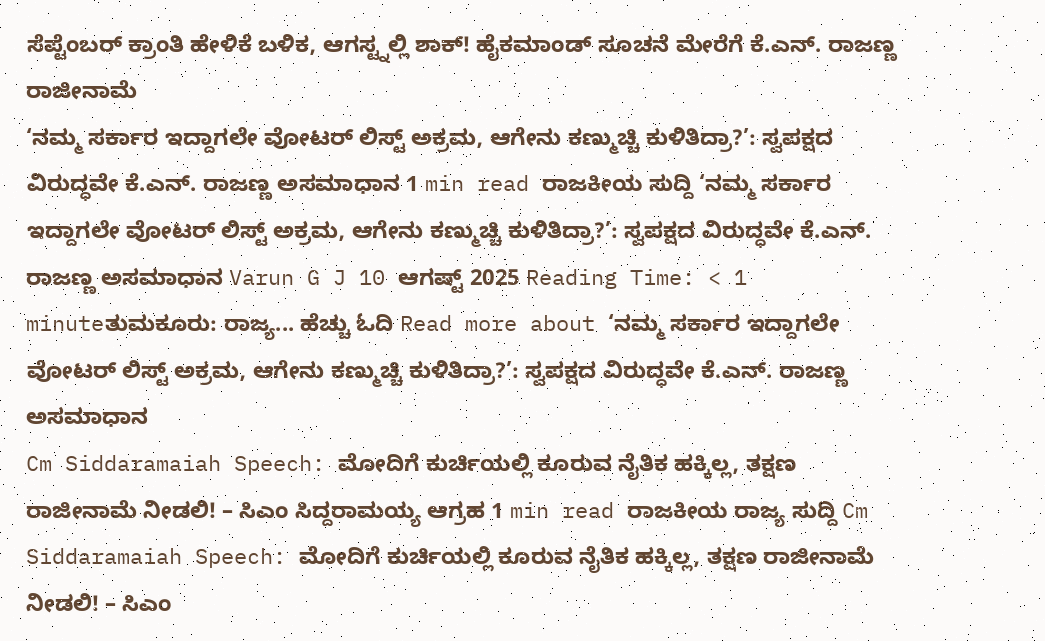ಸೆಪ್ಟೆಂಬರ್ ಕ್ರಾಂತಿ ಹೇಳಿಕೆ ಬಳಿಕ, ಆಗಸ್ಟ್ನಲ್ಲಿ ಶಾಕ್! ಹೈಕಮಾಂಡ್ ಸೂಚನೆ ಮೇರೆಗೆ ಕೆ.ಎನ್. ರಾಜಣ್ಣ ರಾಜೀನಾಮೆ
‘ನಮ್ಮ ಸರ್ಕಾರ ಇದ್ದಾಗಲೇ ವೋಟರ್ ಲಿಸ್ಟ್ ಅಕ್ರಮ, ಆಗೇನು ಕಣ್ಮುಚ್ಚಿ ಕುಳಿತಿದ್ರಾ?’: ಸ್ವಪಕ್ಷದ ವಿರುದ್ಧವೇ ಕೆ.ಎನ್. ರಾಜಣ್ಣ ಅಸಮಾಧಾನ 1 min read ರಾಜಕೀಯ ಸುದ್ದಿ ‘ನಮ್ಮ ಸರ್ಕಾರ ಇದ್ದಾಗಲೇ ವೋಟರ್ ಲಿಸ್ಟ್ ಅಕ್ರಮ, ಆಗೇನು ಕಣ್ಮುಚ್ಚಿ ಕುಳಿತಿದ್ರಾ?’: ಸ್ವಪಕ್ಷದ ವಿರುದ್ಧವೇ ಕೆ.ಎನ್. ರಾಜಣ್ಣ ಅಸಮಾಧಾನ Varun G J 10 ಆಗಷ್ಟ್ 2025 Reading Time: < 1 minuteತುಮಕೂರು: ರಾಜ್ಯ... ಹೆಚ್ಚು ಓದಿ Read more about ‘ನಮ್ಮ ಸರ್ಕಾರ ಇದ್ದಾಗಲೇ ವೋಟರ್ ಲಿಸ್ಟ್ ಅಕ್ರಮ, ಆಗೇನು ಕಣ್ಮುಚ್ಚಿ ಕುಳಿತಿದ್ರಾ?’: ಸ್ವಪಕ್ಷದ ವಿರುದ್ಧವೇ ಕೆ.ಎನ್. ರಾಜಣ್ಣ ಅಸಮಾಧಾನ
Cm Siddaramaiah Speech: ಮೋದಿಗೆ ಕುರ್ಚಿಯಲ್ಲಿ ಕೂರುವ ನೈತಿಕ ಹಕ್ಕಿಲ್ಲ, ತಕ್ಷಣ ರಾಜೀನಾಮೆ ನೀಡಲಿ! – ಸಿಎಂ ಸಿದ್ದರಾಮಯ್ಯ ಆಗ್ರಹ 1 min read ರಾಜಕೀಯ ರಾಜ್ಯ ಸುದ್ದಿ Cm Siddaramaiah Speech: ಮೋದಿಗೆ ಕುರ್ಚಿಯಲ್ಲಿ ಕೂರುವ ನೈತಿಕ ಹಕ್ಕಿಲ್ಲ, ತಕ್ಷಣ ರಾಜೀನಾಮೆ ನೀಡಲಿ! – ಸಿಎಂ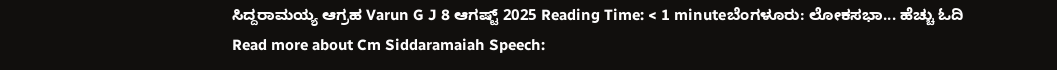ಸಿದ್ದರಾಮಯ್ಯ ಆಗ್ರಹ Varun G J 8 ಆಗಷ್ಟ್ 2025 Reading Time: < 1 minuteಬೆಂಗಳೂರು: ಲೋಕಸಭಾ... ಹೆಚ್ಚು ಓದಿ Read more about Cm Siddaramaiah Speech: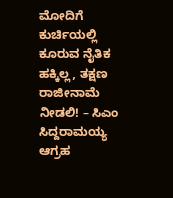ಮೋದಿಗೆ ಕುರ್ಚಿಯಲ್ಲಿ ಕೂರುವ ನೈತಿಕ ಹಕ್ಕಿಲ್ಲ, ತಕ್ಷಣ ರಾಜೀನಾಮೆ ನೀಡಲಿ! – ಸಿಎಂ ಸಿದ್ದರಾಮಯ್ಯ ಆಗ್ರಹ